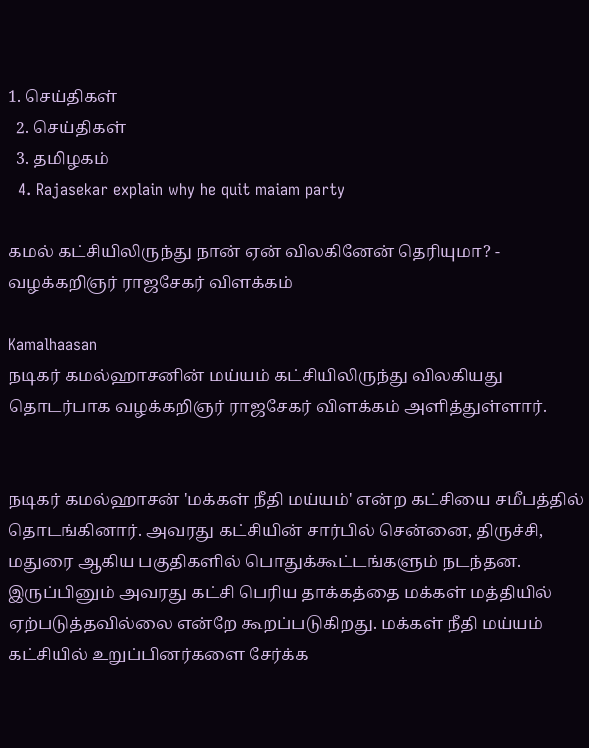1. செய்திகள்
  2. செய்திகள்
  3. த‌மிழக‌ம்
  4. Rajasekar explain why he quit maiam party

கமல் கட்சியிலிருந்து நான் ஏன் விலகினேன் தெரியுமா? - வழக்கறிஞர் ராஜசேகர் விளக்கம்

Kamalhaasan
நடிகர் கமல்ஹாசனின் மய்யம் கட்சியிலிருந்து விலகியது தொடர்பாக வழக்கறிஞர் ராஜசேகர் விளக்கம் அளித்துள்ளார்.


நடிகர் கமல்ஹாசன் 'மக்கள் நீதி மய்யம்' என்ற கட்சியை சமீபத்தில் தொடங்கினார். அவரது கட்சியின் சார்பில் சென்னை, திருச்சி, மதுரை ஆகிய பகுதிகளில் பொதுக்கூட்டங்களும் நடந்தன. இருப்பினும் அவரது கட்சி பெரிய தாக்கத்தை மக்கள் மத்தியில் ஏற்படுத்தவில்லை என்றே கூறப்படுகிறது. மக்கள் நீதி மய்யம் கட்சியில் உறுப்பினர்களை சேர்க்க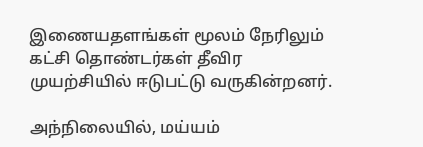இணையதளங்கள் மூலம் நேரிலும் கட்சி தொண்டர்கள் தீவிர முயற்சியில் ஈடுபட்டு வருகின்றனர்.

அந்நிலையில், மய்யம்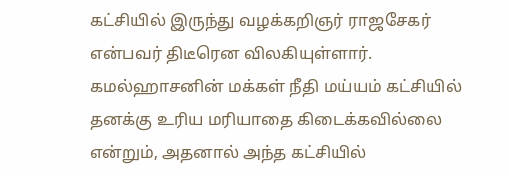கட்சியில் இருந்து வழக்கறிஞர் ராஜசேகர் என்பவர் திடீரென விலகியுள்ளார். கமல்ஹாசனின் மக்கள் நீதி மய்யம் கட்சியில் தனக்கு உரிய மரியாதை கிடைக்கவில்லை என்றும், அதனால் அந்த கட்சியில்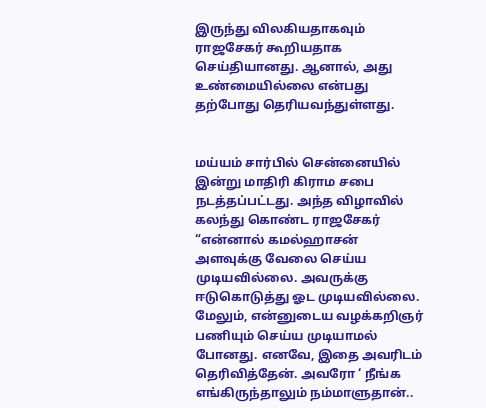இருந்து விலகியதாகவும் ராஜசேகர் கூறியதாக செய்தியானது. ஆனால், அது உண்மையில்லை என்பது தற்போது தெரியவந்துள்ளது.


மய்யம் சார்பில் சென்னையில் இன்று மாதிரி கிராம சபை நடத்தப்பட்டது. அந்த விழாவில் கலந்து கொண்ட ராஜசேகர் “என்னால் கமல்ஹாசன் அளவுக்கு வேலை செய்ய முடியவில்லை. அவருக்கு ஈடுகொடுத்து ஓட முடியவில்லை. மேலும், என்னுடைய வழக்கறிஞர் பணியும் செய்ய முடியாமல் போனது. எனவே, இதை அவரிடம் தெரிவித்தேன். அவரோ ‘ நீங்க எங்கிருந்தாலும் நம்மாளுதான்..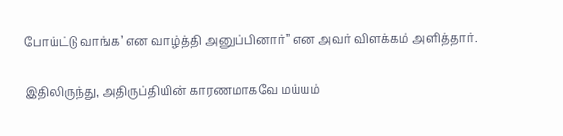போய்ட்டு வாங்க’ என வாழ்த்தி அனுப்பினார்” என அவர் விளக்கம் அளித்தார்.

இதிலிருந்து, அதிருப்தியின் காரணமாகவே மய்யம்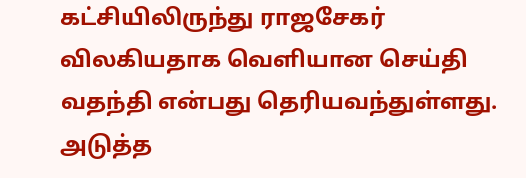கட்சியிலிருந்து ராஜசேகர் விலகியதாக வெளியான செய்தி வதந்தி என்பது தெரியவந்துள்ளது.
அடுத்த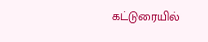கட்டுரையில்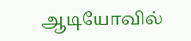ஆடியோவில்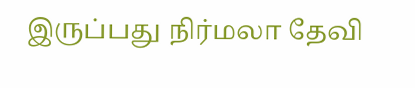இருப்பது நிர்மலா தேவி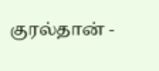குரல்தான் -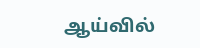ஆய்வில்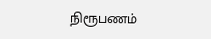நிரூபணம்